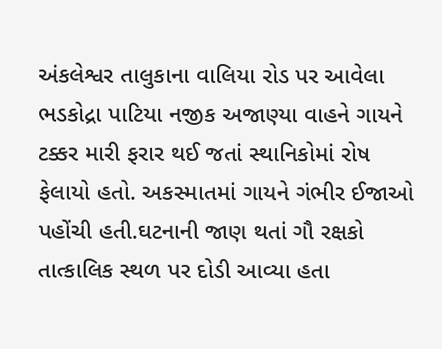અંકલેશ્વર તાલુકાના વાલિયા રોડ પર આવેલા ભડકોદ્રા પાટિયા નજીક અજાણ્યા વાહને ગાયને ટક્કર મારી ફરાર થઈ જતાં સ્થાનિકોમાં રોષ ફેલાયો હતો. અકસ્માતમાં ગાયને ગંભીર ઈજાઓ પહોંચી હતી.ઘટનાની જાણ થતાં ગૌ રક્ષકો તાત્કાલિક સ્થળ પર દોડી આવ્યા હતા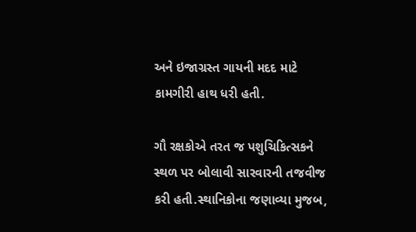અને ઇજાગ્રસ્ત ગાયની મદદ માટે કામગીરી હાથ ધરી હતી.

ગૌ રક્ષકોએ તરત જ પશુચિકિત્સકને સ્થળ પર બોલાવી સારવારની તજવીજ કરી હતી.સ્થાનિકોના જણાવ્યા મુજબ,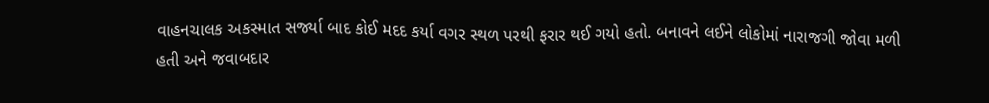વાહનચાલક અકસ્માત સર્જ્યા બાદ કોઈ મદદ કર્યા વગર સ્થળ પરથી ફરાર થઈ ગયો હતો. બનાવને લઈને લોકોમાં નારાજગી જોવા મળી હતી અને જવાબદાર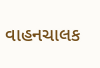વાહનચાલક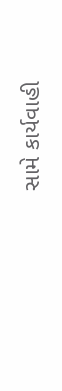સામે કાર્યવાહી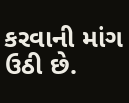કરવાની માંગ ઉઠી છે.